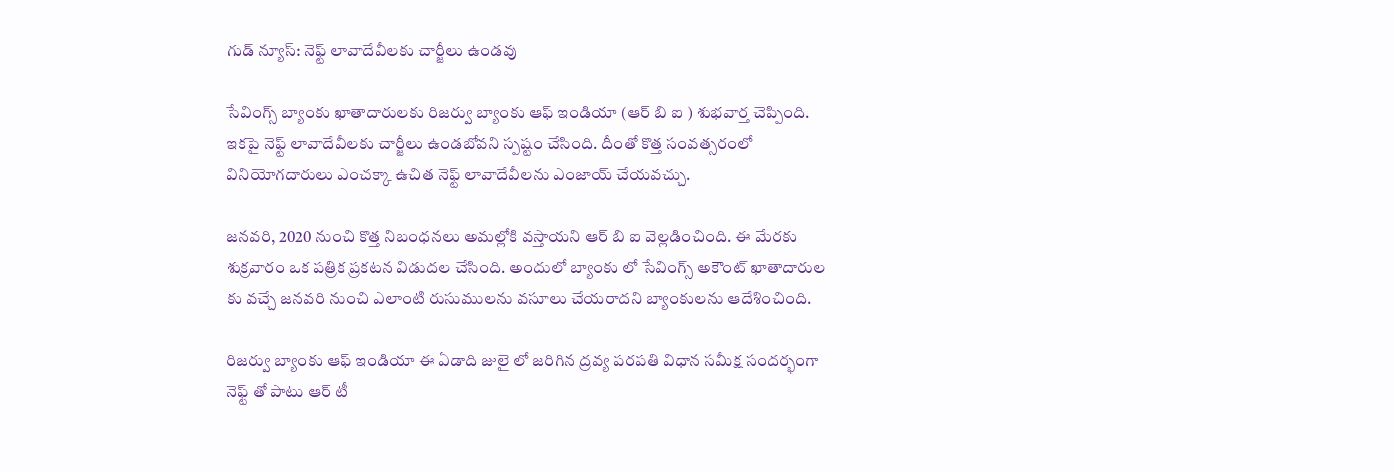గుడ్ న్యూస్: నెఫ్ట్ లావాదేవీలకు చార్జీలు ఉండవు

సేవింగ్స్ బ్యాంకు ఖాతాదారులకు రిజర్వు బ్యాంకు ఆఫ్ ఇండియా (ఆర్ బి ఐ ) శుభవార్త చెప్పింది. ఇకపై నెఫ్ట్ లావాదేవీలకు చార్జీలు ఉండబోవని స్పష్టం చేసింది. దీంతో కొత్త సంవత్సరంలో వినియోగదారులు ఎంచక్కా ఉచిత నెఫ్ట్ లావాదేవీలను ఎంజాయ్ చేయవచ్చు.

జనవరి, 2020 నుంచి కొత్త నిబంధనలు అమల్లోకి వస్తాయని ఆర్ బి ఐ వెల్లడించింది. ఈ మేరకు శుక్రవారం ఒక పత్రిక ప్రకటన విడుదల చేసింది. అందులో బ్యాంకు లో సేవింగ్స్ అకౌంట్ ఖాతాదారుల కు వచ్చే జనవరి నుంచి ఎలాంటి రుసుములను వసూలు చేయరాదని బ్యాంకులను ఆదేశించింది.

రిజర్వు బ్యాంకు ఆఫ్ ఇండియా ఈ ఏడాది జులై లో జరిగిన ద్రవ్య పరపతి విధాన సమీక్ష సందర్భంగా నెఫ్ట్ తో పాటు ఆర్ టీ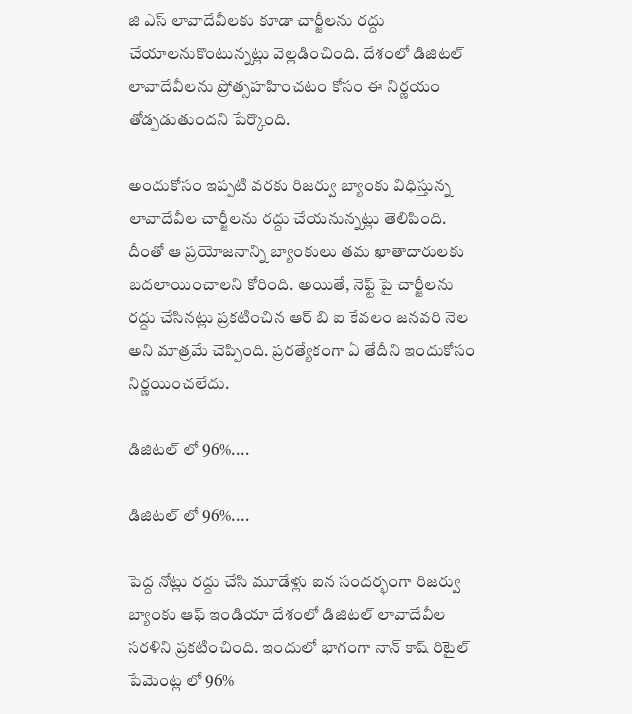జి ఎస్ లావాదేవీలకు కూడా చార్జీలను రద్దు చేయాలనుకొంటున్నట్లు వెల్లడించింది. దేశంలో డిజిటల్ లావాదేవీలను ప్రోత్సహహించటం కోసం ఈ నిర్ణయం తోడ్పడుతుందని పేర్కొంది.

అందుకోసం ఇప్పటి వరకు రిజర్వు బ్యాంకు విధిస్తున్న లావాదేవీల చార్జీలను రద్దు చేయనున్నట్లు తెలిపింది. దీంతో ఆ ప్రయోజనాన్ని బ్యాంకులు తమ ఖాతాదారులకు బదలాయించాలని కోరింది. అయితే, నెఫ్ట్ పై చార్జీలను రద్దు చేసినట్లు ప్రకటించిన ఆర్ బి ఐ కేవలం జనవరి నెల అని మాత్రమే చెప్పింది. ప్రరత్యేకంగా ఏ తేదీని ఇందుకోసం నిర్ణయించలేదు.

డిజిటల్ లో 96%....

డిజిటల్ లో 96%....

పెద్ద నోట్లు రద్దు చేసి మూడేళ్లు ఐన సందర్భంగా రిజర్వు బ్యాంకు ఆఫ్ ఇండియా దేశంలో డిజిటల్ లావాదేవీల సరళిని ప్రకటించింది. ఇందులో భాగంగా నాన్ కాష్ రిటైల్ పేమెంట్ల లో 96%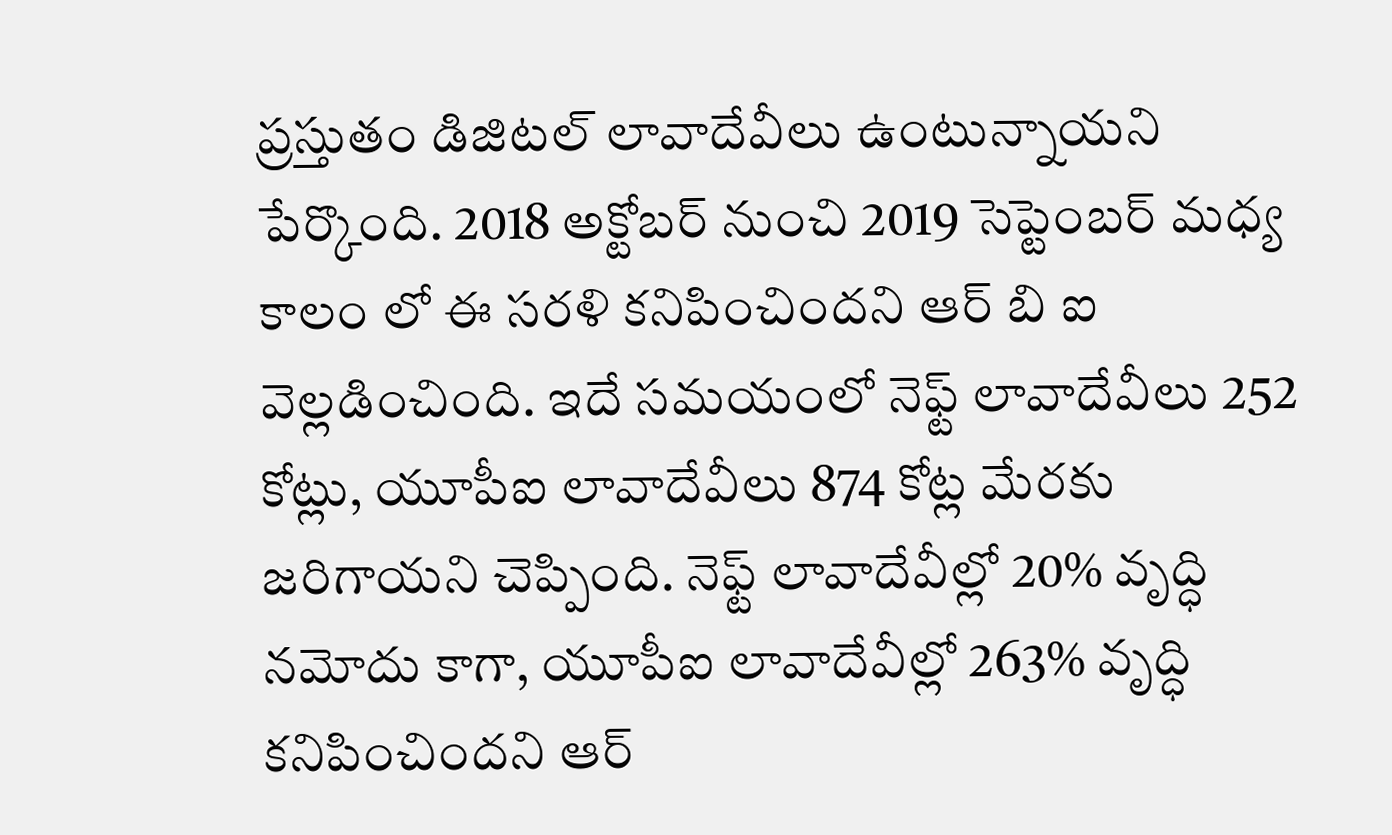ప్రస్తుతం డిజిటల్ లావాదేవీలు ఉంటున్నాయని పేర్కొంది. 2018 అక్టోబర్ నుంచి 2019 సెప్టెంబర్ మధ్య కాలం లో ఈ సరళి కనిపించిందని ఆర్ బి ఐ వెల్లడించింది. ఇదే సమయంలో నెఫ్ట్ లావాదేవీలు 252 కోట్లు, యూపీఐ లావాదేవీలు 874 కోట్ల మేరకు జరిగాయని చెప్పింది. నెఫ్ట్ లావాదేవీల్లో 20% వృద్ధి నమోదు కాగా, యూపీఐ లావాదేవీల్లో 263% వృద్ధి కనిపించిందని ఆర్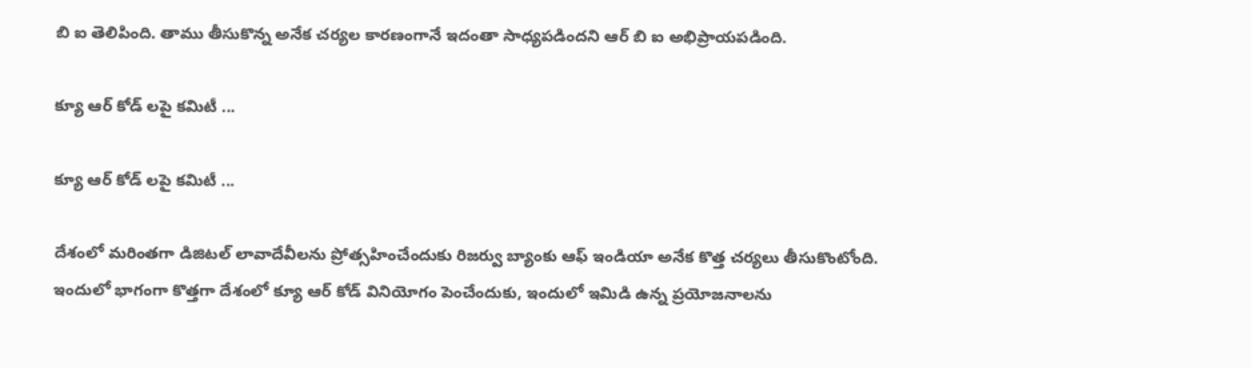బి ఐ తెలిపింది. తాము తీసుకొన్న అనేక చర్యల కారణంగానే ఇదంతా సాధ్యపడిందని ఆర్ బి ఐ అభిప్రాయపడింది.

క్యూ ఆర్ కోడ్ లపై కమిటీ ...

క్యూ ఆర్ కోడ్ లపై కమిటీ ...

దేశంలో మరింతగా డిజిటల్ లావాదేవీలను ప్రోత్సహించేందుకు రిజర్వు బ్యాంకు ఆఫ్ ఇండియా అనేక కొత్త చర్యలు తీసుకొంటోంది. ఇందులో భాగంగా కొత్తగా దేశంలో క్యూ ఆర్ కోడ్ వినియోగం పెంచేందుకు, ఇందులో ఇమిడి ఉన్న ప్రయోజనాలను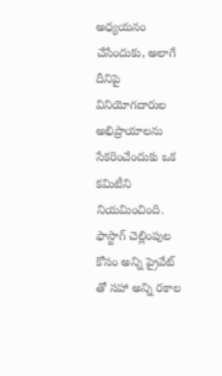అధ్యయనం చేసేందుకు, అలాగే దీనిపై వినియోగదారుల అభిప్రాయాలను సేకరించేందుకు ఒక కమిటీని నియమించింది. ఫాస్టాగ్ చెల్లింపుల కోసం అన్ని ప్రైవేట్ తో సహా అన్ని రకాల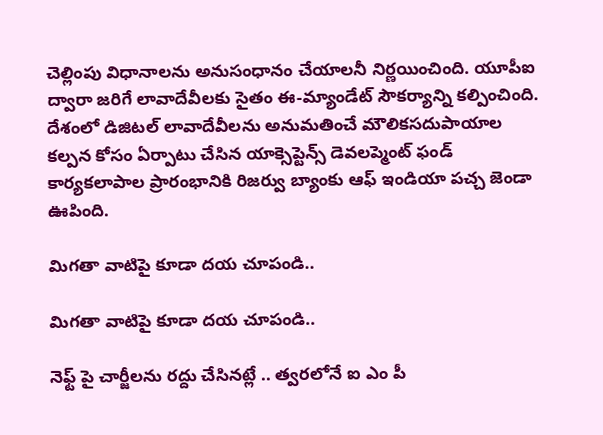చెల్లింపు విధానాలను అనుసంధానం చేయాలనీ నిర్ణయించింది. యూపీఐ ద్వారా జరిగే లావాదేవీలకు సైతం ఈ-మ్యాండేట్ సౌకర్యాన్ని కల్పించింది. దేశంలో డిజిటల్ లావాదేవీలను అనుమతించే మౌలికసదుపాయాల కల్పన కోసం ఏర్పాటు చేసిన యాక్సెప్టెన్స్ డెవలప్మెంట్ ఫండ్ కార్యకలాపాల ప్రారంభానికి రిజర్వు బ్యాంకు ఆఫ్ ఇండియా పచ్చ జెండా ఊపింది.

మిగతా వాటిపై కూడా దయ చూపండి..

మిగతా వాటిపై కూడా దయ చూపండి..

నెఫ్ట్ పై చార్జీలను రద్దు చేసినట్లే .. త్వరలోనే ఐ ఎం పీ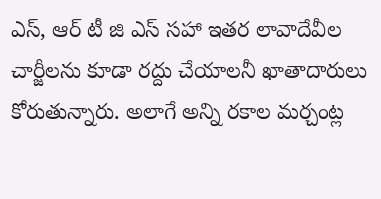ఎస్, ఆర్ టీ జి ఎస్ సహా ఇతర లావాదేవీల చార్జీలను కూడా రద్దు చేయాలనీ ఖాతాదారులు కోరుతున్నారు. అలాగే అన్ని రకాల మర్చంట్ల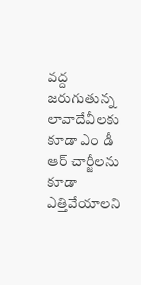వద్ద జరుగుతున్న లావాదేవీలకు కూడా ఎం డీ ఆర్ చార్జీలను కూడా ఎత్తివేయాలని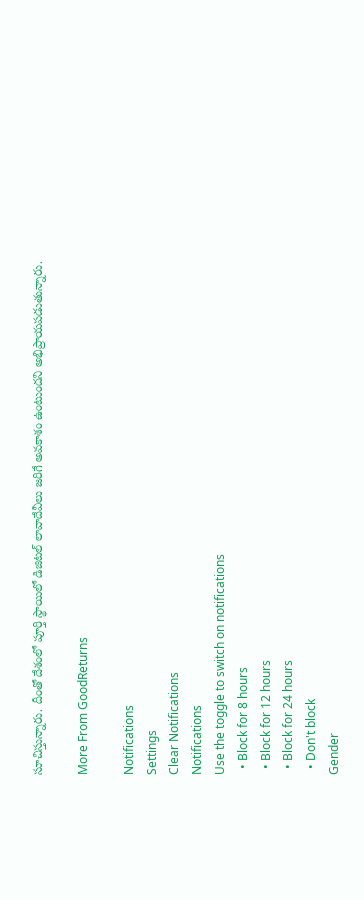సూచిస్తున్నారు. దీంతో దేశంలో పూర్తి స్థాయిలో డిజిటల్ లావాదేవీలు జరిగే అవకాశం ఉంటుందని అభిప్రాయపడుతున్నారు.

More From GoodReturns

Notifications
Settings
Clear Notifications
Notifications
Use the toggle to switch on notifications
  • Block for 8 hours
  • Block for 12 hours
  • Block for 24 hours
  • Don't block
Gender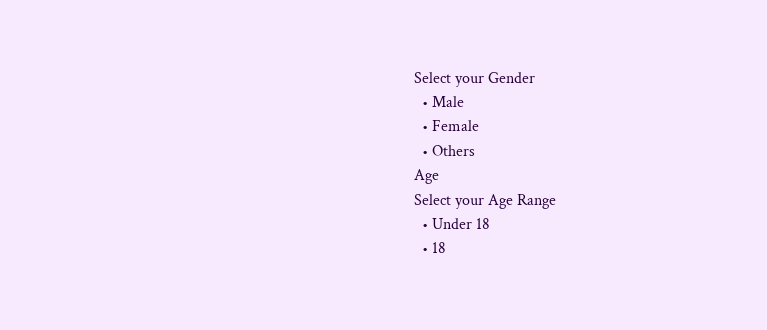Select your Gender
  • Male
  • Female
  • Others
Age
Select your Age Range
  • Under 18
  • 18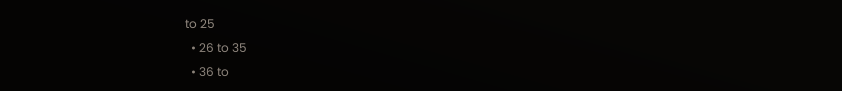to 25
  • 26 to 35
  • 36 to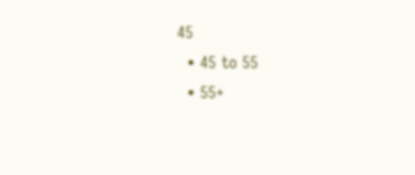45
  • 45 to 55
  • 55+